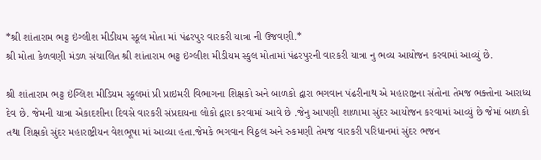*શ્રી શાંતારામ ભટ્ટ ઇંગ્લીશ મીડીયમ સ્કૂલ મોતા માં પંઢરપુર વારકરી યાત્રા ની ઉજવણી.*
શ્રી મોતા કેળવણી મંડળ સંચાલિત શ્રી શાંતારામ ભટ્ટ ઇંગ્લીશ મીડીયમ સ્કુલ મોતામાં પંઢરપુરની વારકરી યાત્રા નુ ભવ્ય આયોજન કરવામાં આવ્યું છે.

શ્રી શાંતારામ ભટ્ટ ઇંગ્લિશ મીડિયમ સ્કૂલમાં પ્રી પ્રાઇમરી વિભાગના શિક્ષકો અને બાળકો દ્વારા ભગવાન પંઢરીનાથ એ મહારાષ્ટ્રના સંતોના તેમજ ભક્તોના આરાધ્ય દેવ છે. જેમની યાત્રા એકાદશીના દિવસે વારકરી સંપ્રદાયના લોકો દ્વારા કરવામાં આવે છે .જેનુ આપણી શાળામા સુંદર આયોજન કરવામાં આવ્યું છે જેમાં બાળકો તથા શિક્ષકો સુંદર મહારાષ્ટ્રીયન વેશભૂષા માં આવ્યા હતા.જેમકે ભગવાન વિઠ્ઠલ અને રુકમણી તેમજ વારકરી પરિધાનમાં સુંદર ભજન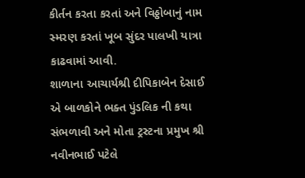કીર્તન કરતા કરતાં અને વિઠ્ઠોબાનું નામ સ્મરણ કરતાં ખૂબ સુંદર પાલખી યાત્રા કાઢવામાં આવી.
શાળાના આચાર્યશ્રી દીપિકાબેન દેસાઈ એ બાળકોને ભક્ત પુંડલિક ની કથા સંભળાવી અને મોતા ટ્રસ્ટના પ્રમુખ શ્રી નવીનભાઈ પટેલે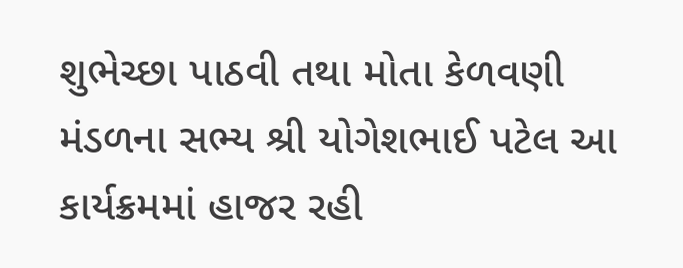શુભેચ્છા પાઠવી તથા મોતા કેળવણી મંડળના સભ્ય શ્રી યોગેશભાઈ પટેલ આ કાર્યક્રમમાં હાજર રહી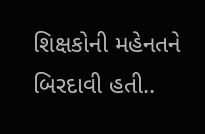શિક્ષકોની મહેનતને બિરદાવી હતી..